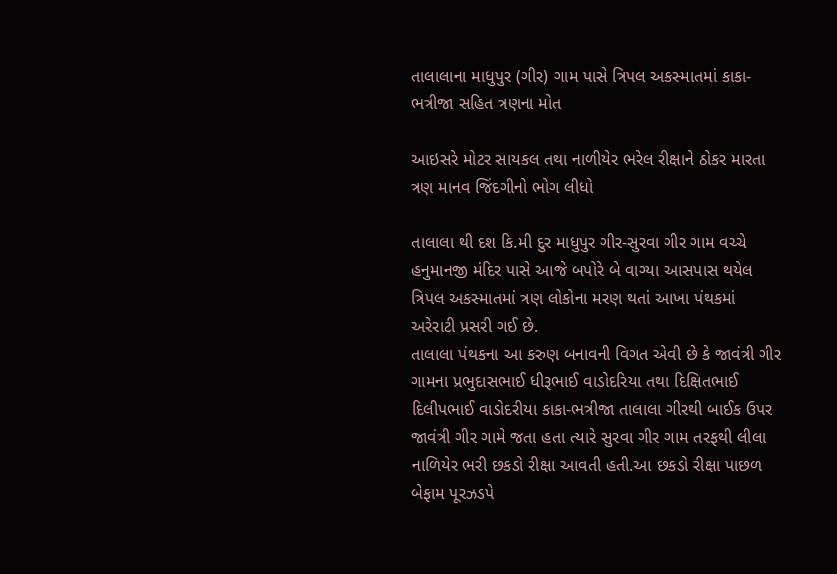તાલાલાના માધુપુર (ગીર) ગામ પાસે ત્રિપલ અકસ્માતમાં કાકા-ભત્રીજા સહિત ત્રણના મોત

આઇસરે મોટર સાયકલ તથા નાળીયેર ભરેલ રીક્ષાને ઠોકર મારતા ત્રણ માનવ જિંદગીનો ભોગ લીધો

તાલાલા થી દશ કિ.મી દુર માધુપુર ગીર-સુરવા ગીર ગામ વચ્ચે હનુમાનજી મંદિર પાસે આજે બપોરે બે વાગ્યા આસપાસ થયેલ ત્રિપલ અકસ્માતમાં ત્રણ લોકોના મરણ થતાં આખા પંથકમાં અરેરાટી પ્રસરી ગઈ છે.
તાલાલા પંથકના આ કરુણ બનાવની વિગત એવી છે કે જાવંત્રી ગીર ગામના પ્રભુદાસભાઈ ધીરૂભાઈ વાડોદરિયા તથા દિક્ષિતભાઈ દિલીપભાઈ વાડોદરીયા કાકા-ભત્રીજા તાલાલા ગીરથી બાઈક ઉપર જાવંત્રી ગીર ગામે જતા હતા ત્યારે સુરવા ગીર ગામ તરફથી લીલા નાળિયેર ભરી છકડો રીક્ષા આવતી હતી.આ છકડો રીક્ષા પાછળ બેફામ પૂરઝડપે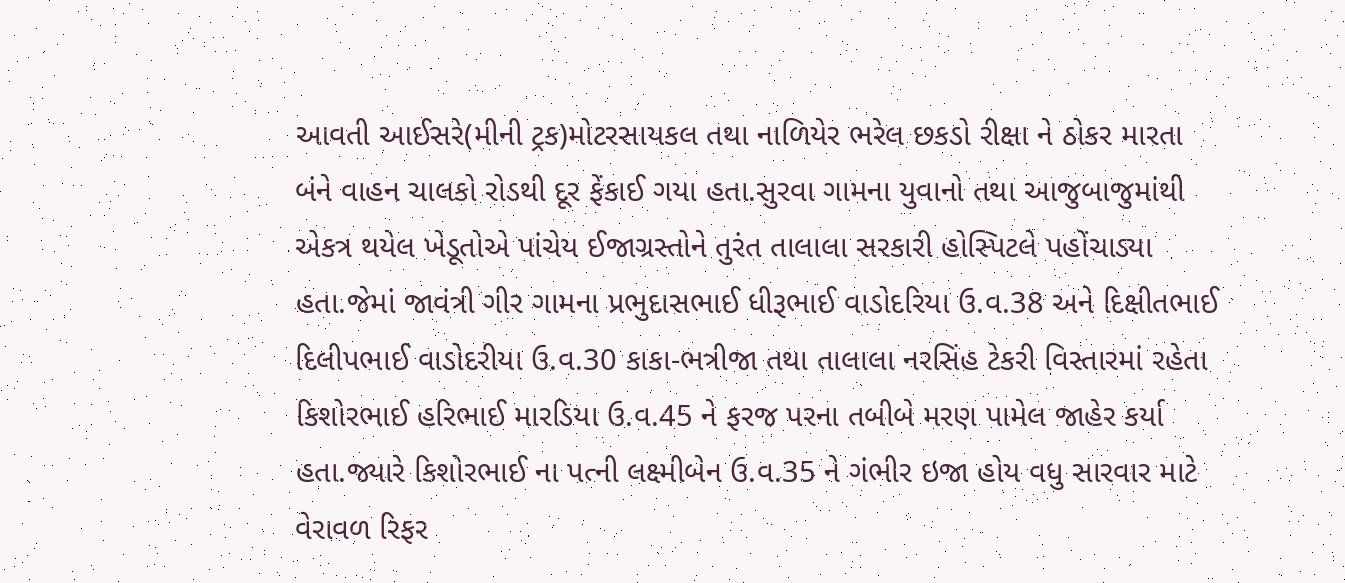આવતી આઈસરે(મીની ટ્રક)મોટરસાયકલ તથા નાળિયેર ભરેલ છકડો રીક્ષા ને ઠોકર મારતા બંને વાહન ચાલકો રોડથી દૂર ફેંકાઈ ગયા હતા.સુરવા ગામના યુવાનો તથા આજુબાજુમાંથી એકત્ર થયેલ ખેડૂતોએ પાંચેય ઈજાગ્રસ્તોને તુરંત તાલાલા સરકારી હોસ્પિટલે પહોંચાડ્યા હતા.જેમાં જાવંત્રી ગીર ગામના પ્રભુદાસભાઈ ધીરૂભાઈ વાડોદરિયા ઉ.વ.38 અને દિક્ષીતભાઈ દિલીપભાઈ વાડોદરીયા ઉ.વ.30 કાકા-ભત્રીજા તથા તાલાલા નરસિંહ ટેકરી વિસ્તારમાં રહેતા કિશોરભાઈ હરિભાઈ મારડિયા ઉ.વ.45 ને ફરજ પરના તબીબે મરણ પામેલ જાહેર કર્યા હતા.જ્યારે કિશોરભાઈ ના પત્ની લક્ષ્મીબેન ઉ.વ.35 ને ગંભીર ઇજા હોય વધુ સારવાર માટે વેરાવળ રિફર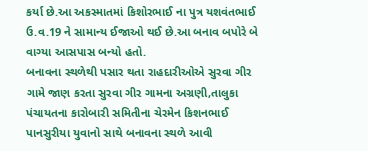કર્યા છે.આ અકસ્માતમાં કિશોરભાઈ ના પુત્ર યશવંતભાઈ ઉ.વ.19 ને સામાન્ય ઈજાઓ થઈ છે.આ બનાવ બપોરે બે વાગ્યા આસપાસ બન્યો હતો.
બનાવના સ્થળેથી પસાર થતા રાહદારીઓએ સુરવા ગીર ગામે જાણ કરતા સુરવા ગીર ગામના અગ્રણી,તાલુકા પંચાયતના કારોબારી સમિતીના ચેરમેન કિશનભાઈ પાનસુરીયા યુવાનો સાથે બનાવના સ્થળે આવી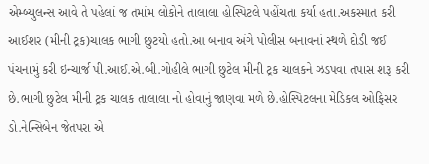એમ્બ્યુલન્સ આવે તે પહેલાં જ તમાંમ લોકોને તાલાલા હોસ્પિટલે પહોંચતા કર્યા હતા.અકસ્માત કરી આઈશર (મીની ટ્રક)ચાલક ભાગી છુટયો હતો.આ બનાવ અંગે પોલીસ બનાવનાં સ્થળે દોડી જઈ પંચનામું કરી ઇન્ચાર્જ પી.આઈ.એ.બી.ગોહીલે ભાગી છુટેલ મીની ટ્રક ચાલકને ઝડપવા તપાસ શરૂ કરી છે.ભાગી છુટેલ મીની ટ્રક ચાલક તાલાલા નો હોવાનું જાણવા મળે છે.હોસ્પિટલના મેડિકલ ઓફિસર ડો.નેન્સિબેન જેતપરા એ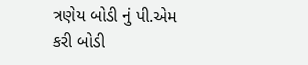ત્રણેય બોડી નું પી.એમ કરી બોડી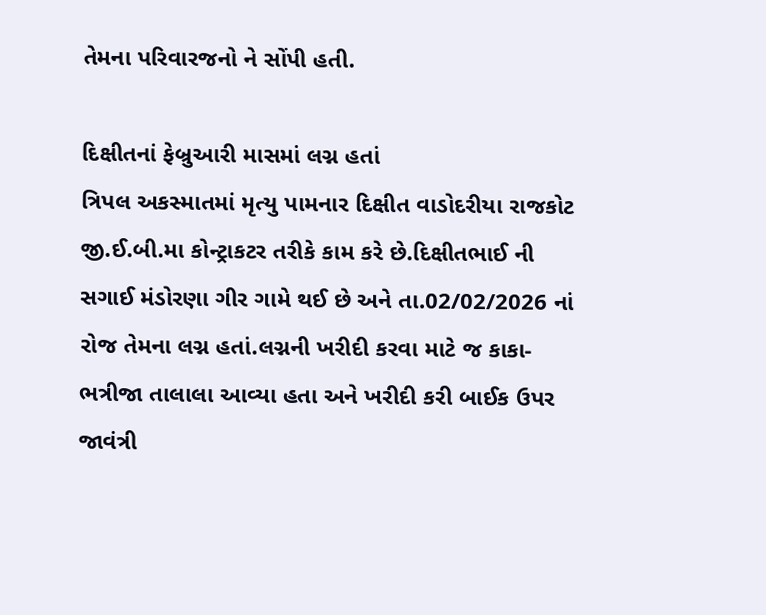તેમના પરિવારજનો ને સોંપી હતી.

દિક્ષીતનાં ફેબ્રુઆરી માસમાં લગ્ન હતાં
ત્રિપલ અકસ્માતમાં મૃત્યુ પામનાર દિક્ષીત વાડોદરીયા રાજકોટ જી.ઈ.બી.મા કોન્ટ્રાકટર તરીકે કામ કરે છે.દિક્ષીતભાઈ ની સગાઈ મંડોરણા ગીર ગામે થઈ છે અને તા.02/02/2026 નાં રોજ તેમના લગ્ન હતાં.લગ્નની ખરીદી કરવા માટે જ કાકા-ભત્રીજા તાલાલા આવ્યા હતા અને ખરીદી કરી બાઈક ઉપર જાવંત્રી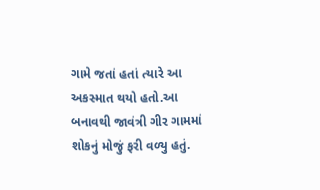ગામે જતાં હતાં ત્યારે આ અકસ્માત થયો હતો.આ બનાવથી જાવંત્રી ગીર ગામમાં શોકનું મોજું ફરી વળ્યુ હતું.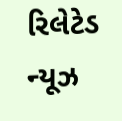રિલેટેડ ન્યૂઝ